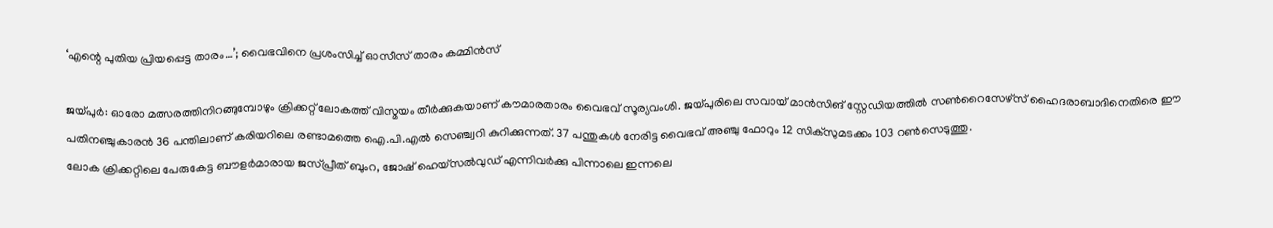‘എന്റെ പുതിയ പ്രിയപ്പെട്ട താരം…’; വൈഭവിനെ പ്രശംസിച്ച് ഓസീസ് താരം കമ്മിൻസ്

ജയ്പുർ: ഓരോ മത്സരത്തിനിറങ്ങുമ്പോഴും ക്രിക്കറ്റ് ലോകത്ത് വിസ്മയം തീർക്കുകയാണ് കൗമാരതാരം വൈഭവ് സൂര്യവംശി. ജയ്പുരിലെ സവായ് മാൻസിങ് സ്റ്റേഡിയത്തിൽ സൺറൈസേഴ്സ് ഹൈദരാബാദിനെതിരെ ഈ പതിനഞ്ചുകാരൻ 36 പന്തിലാണ് കരിയറിലെ രണ്ടാമത്തെ ഐ.പി.എൽ സെഞ്ച്വറി കുറിക്കുന്നത്. 37 പന്തുകൾ നേരിട്ട വൈഭവ് അഞ്ചു ഫോറും 12 സിക്സുമടക്കം 103 റൺസെടുത്തു.
ലോക ക്രിക്കറ്റിലെ പേരുകേട്ട ബൗളർമാരായ ജസ്പ്രീത് ബുംറ, ജോഷ് ഹെയ്സൽവുഡ് എന്നിവർക്കു പിന്നാലെ ഇന്നലെ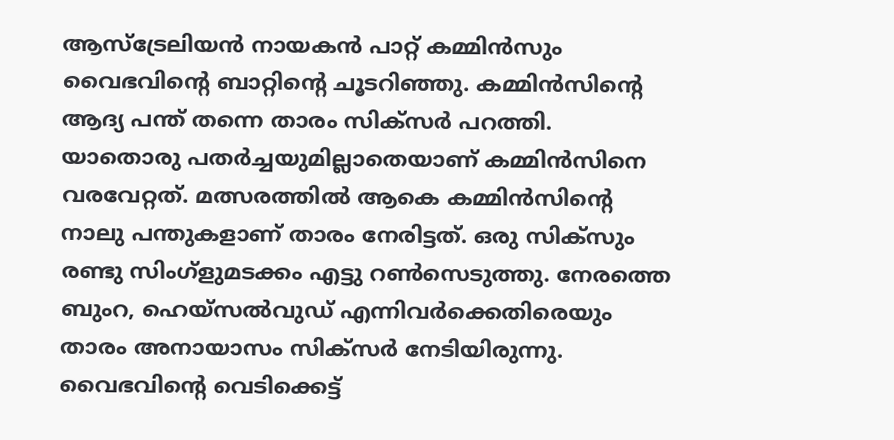ആസ്ട്രേലിയൻ നായകൻ പാറ്റ് കമ്മിൻസും വൈഭവിന്റെ ബാറ്റിന്റെ ചൂടറിഞ്ഞു. കമ്മിൻസിന്റെ ആദ്യ പന്ത് തന്നെ താരം സിക്സർ പറത്തി. യാതൊരു പതർച്ചയുമില്ലാതെയാണ് കമ്മിൻസിനെ വരവേറ്റത്. മത്സരത്തിൽ ആകെ കമ്മിൻസിന്റെ നാലു പന്തുകളാണ് താരം നേരിട്ടത്. ഒരു സിക്സും രണ്ടു സിംഗ്ളുമടക്കം എട്ടു റൺസെടുത്തു. നേരത്തെ ബുംറ, ഹെയ്സൽവുഡ് എന്നിവർക്കെതിരെയും താരം അനായാസം സിക്സർ നേടിയിരുന്നു.
വൈഭവിന്റെ വെടിക്കെട്ട്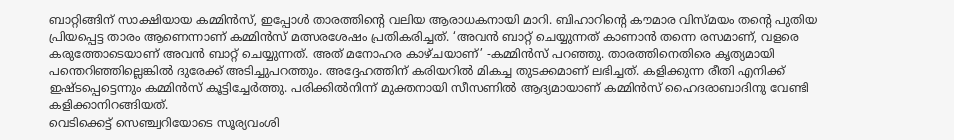ബാറ്റിങ്ങിന് സാക്ഷിയായ കമ്മിൻസ്, ഇപ്പോൾ താരത്തിന്റെ വലിയ ആരാധകനായി മാറി. ബിഹാറിന്റെ കൗമാര വിസ്മയം തന്റെ പുതിയ പ്രിയപ്പെട്ട താരം ആണെന്നാണ് കമ്മിൻസ് മത്സരശേഷം പ്രതികരിച്ചത്. ‘അവൻ ബാറ്റ് ചെയ്യുന്നത് കാണാൻ തന്നെ രസമാണ്, വളരെ കരുത്തോടെയാണ് അവൻ ബാറ്റ് ചെയ്യുന്നത്. അത് മനോഹര കാഴ്ചയാണ്’ -കമ്മിൻസ് പറഞ്ഞു. താരത്തിനെതിരെ കൃത്യമായി പന്തെറിഞ്ഞില്ലെങ്കിൽ ദുരേക്ക് അടിച്ചുപറത്തും. അദ്ദേഹത്തിന് കരിയറിൽ മികച്ച തുടക്കമാണ് ലഭിച്ചത്. കളിക്കുന്ന രീതി എനിക്ക് ഇഷ്ടപ്പെട്ടെന്നും കമ്മിൻസ് കൂട്ടിച്ചേർത്തു. പരിക്കിൽനിന്ന് മുക്തനായി സീസണിൽ ആദ്യമായാണ് കമ്മിൻസ് ഹൈദരാബാദിനു വേണ്ടി കളിക്കാനിറങ്ങിയത്.
വെടിക്കെട്ട് സെഞ്ച്വറിയോടെ സൂര്യവംശി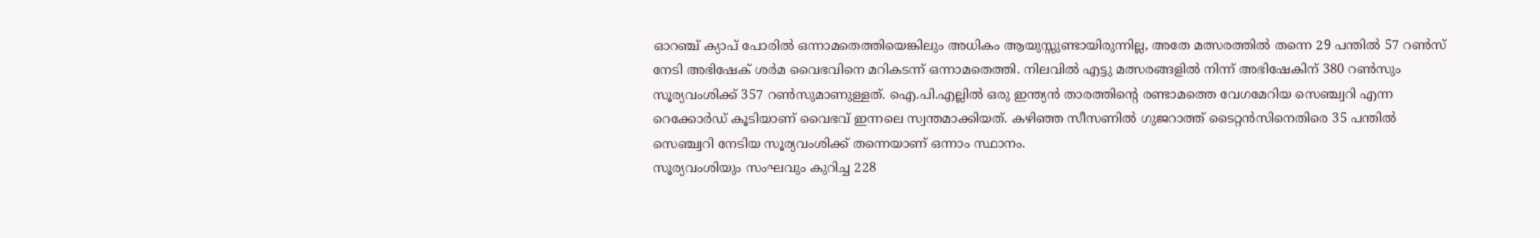ഓറഞ്ച് ക്യാപ് പോരിൽ ഒന്നാമതെത്തിയെങ്കിലും അധികം ആയുസ്സുണ്ടായിരുന്നില്ല, അതേ മത്സരത്തിൽ തന്നെ 29 പന്തിൽ 57 റൺസ് നേടി അഭിഷേക് ശർമ വൈഭവിനെ മറികടന്ന് ഒന്നാമതെത്തി. നിലവിൽ എട്ടു മത്സരങ്ങളിൽ നിന്ന് അഭിഷേകിന് 380 റൺസും സൂര്യവംശിക്ക് 357 റൺസുമാണുള്ളത്. ഐ.പി.എല്ലിൽ ഒരു ഇന്ത്യൻ താരത്തിന്റെ രണ്ടാമത്തെ വേഗമേറിയ സെഞ്ച്വറി എന്ന റെക്കോർഡ് കൂടിയാണ് വൈഭവ് ഇന്നലെ സ്വന്തമാക്കിയത്. കഴിഞ്ഞ സീസണിൽ ഗുജറാത്ത് ടൈറ്റൻസിനെതിരെ 35 പന്തിൽ സെഞ്ച്വറി നേടിയ സൂര്യവംശിക്ക് തന്നെയാണ് ഒന്നാം സ്ഥാനം.
സൂര്യവംശിയും സംഘവും കുറിച്ച 228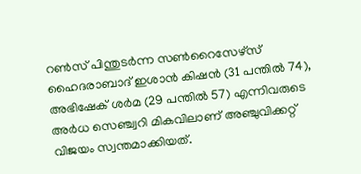റൺസ് പിന്തുടർന്ന സൺറൈസേഴ്സ് ഹൈദരാബാദ് ഇശാൻ കിഷൻ (31 പന്തിൽ 74), അഭിഷേക് ശർമ (29 പന്തിൽ 57) എന്നിവരുടെ അർധ സെഞ്ച്വറി മികവിലാണ് അഞ്ചുവിക്കറ്റ് വിജയം സ്വന്തമാക്കിയത്.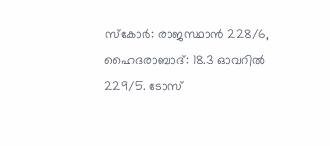സ്കോർ: രാജസ്ഥാൻ 228/6, ഹൈദരാബാദ്: 18.3 ഓവറിൽ 229/5. ടോസ്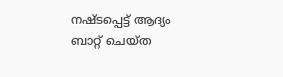നഷ്ടപ്പെട്ട് ആദ്യം ബാറ്റ് ചെയ്ത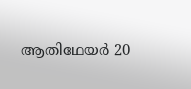ആതിഥേയർ 20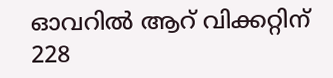ഓവറിൽ ആറ് വിക്കറ്റിന് 228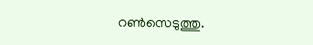റൺസെടുത്തു.